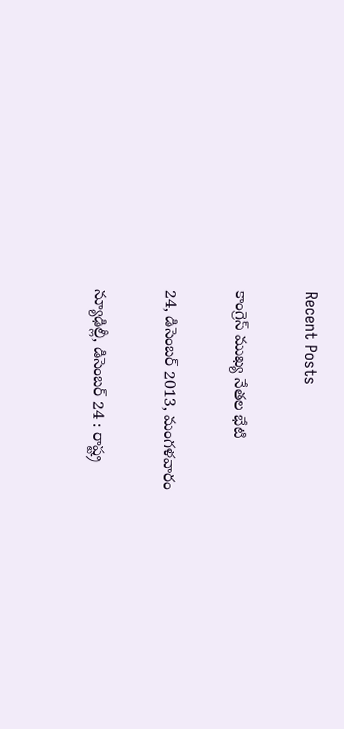Recent Posts

కాంగ్రెస్ ముఖ్య నేతల భేటి

24, డిసెంబర్ 2013, మంగళవారం

న్యూఢిల్లీ, డిసెంబర్ 24 : రాష్ట్ర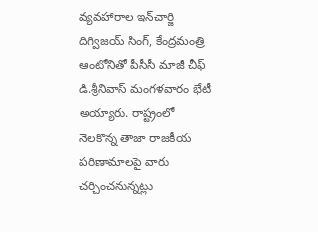వ్యవహారాల ఇన్‌చార్జి దిగ్విజయ్ సింగ్, కేంద్రమంత్రి ఆంటోనితో పీసీసీ మాజీ చీఫ్ డి.శ్రీనివాస్ మంగళవారం భేటీ అయ్యారు. రాష్ట్రంలో నెలకొన్న తాజా రాజకీయ పరిణామాలపై వారు చర్చించనున్నట్లు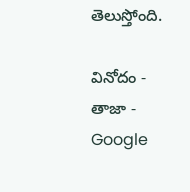తెలుస్తోంది.

వినోదం - తాజా - Google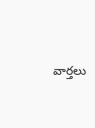వార్తలు